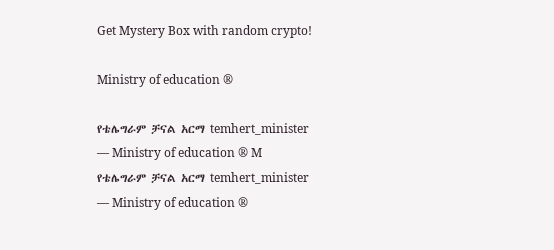Get Mystery Box with random crypto!

Ministry of education ®

የቴሌግራም ቻናል አርማ temhert_minister — Ministry of education ® M
የቴሌግራም ቻናል አርማ temhert_minister — Ministry of education ®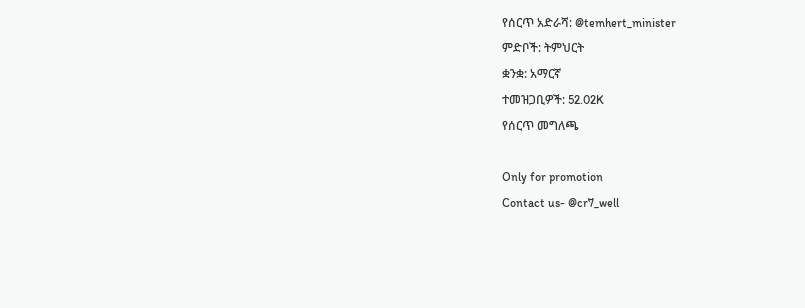የሰርጥ አድራሻ: @temhert_minister
ምድቦች: ትምህርት
ቋንቋ: አማርኛ
ተመዝጋቢዎች: 52.02K
የሰርጥ መግለጫ

Only for promotion
Contact us- @cr7_well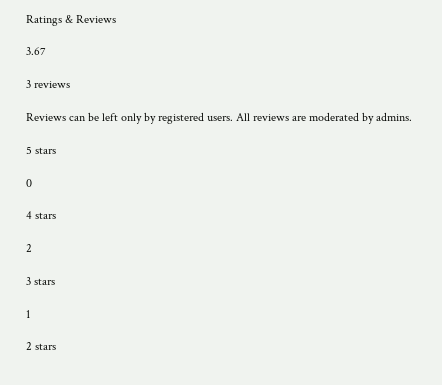Ratings & Reviews

3.67

3 reviews

Reviews can be left only by registered users. All reviews are moderated by admins.

5 stars

0

4 stars

2

3 stars

1

2 stars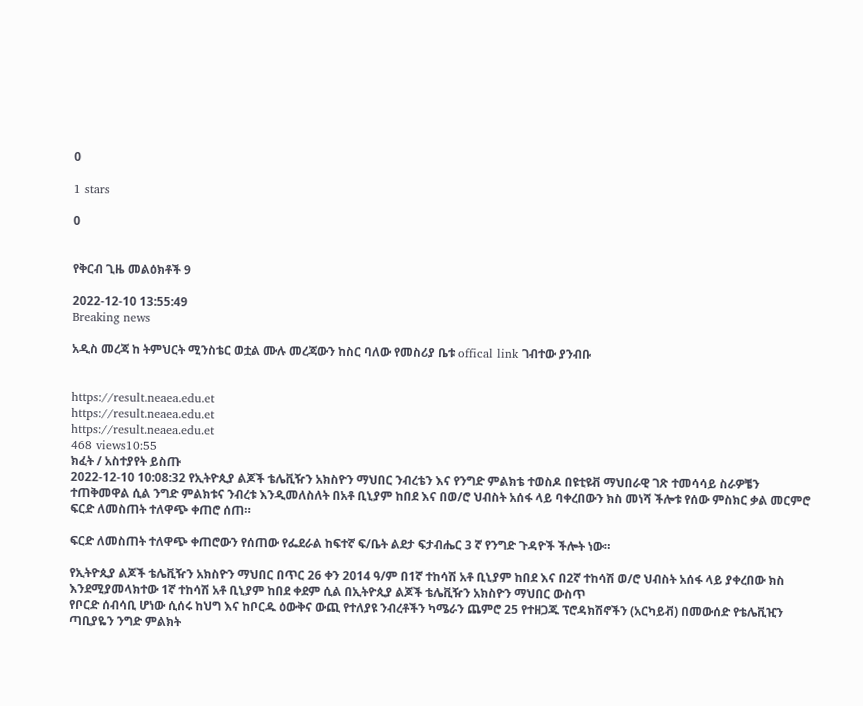0

1 stars

0


የቅርብ ጊዜ መልዕክቶች 9

2022-12-10 13:55:49
Breaking news

አዲስ መረጃ ከ ትምህርት ሚንስቴር ወቷል ሙሉ መረጃውን ከስር ባለው የመስሪያ ቤቱ offical link ገብተው ያንብቡ


https://result.neaea.edu.et
https://result.neaea.edu.et
https://result.neaea.edu.et
468 views10:55
ክፈት / አስተያየት ይስጡ
2022-12-10 10:08:32 የኢትዮጲያ ልጆች ቴሌቪዥን አክስዮን ማህበር ንብረቴን እና የንግድ ምልክቴ ተወስዶ በዩቲዩቭ ማህበራዊ ገጽ ተመሳሳይ ስራዎቼን ተጠቅመዋል ሲል ንግድ ምልክቱና ንብረቱ እንዲመለስለት በአቶ ቢኒያም ከበደ እና በወ/ሮ ህብስት አሰፋ ላይ ባቀረበውን ክስ መነሻ ችሎቱ የሰው ምስክር ቃል መርምሮ ፍርድ ለመስጠት ተለዋጭ ቀጠሮ ሰጠ።

ፍርድ ለመስጠት ተለዋጭ ቀጠሮውን የሰጠው የፌደራል ከፍተኛ ፍ/ቤት ልደታ ፍታብሔር 3 ኛ የንግድ ጉዳዮች ችሎት ነው።

የኢትዮጲያ ልጆች ቴሌቪዥን አክስዮን ማህበር በጥር 26 ቀን 2014 ዓ/ም በ1ኛ ተከሳሽ አቶ ቢኒያም ከበደ እና በ2ኛ ተከሳሽ ወ/ሮ ህብስት አሰፋ ላይ ያቀረበው ክስ እንደሚያመላክተው 1ኛ ተከሳሽ አቶ ቢኒያም ከበደ ቀደም ሲል በኢትዮጲያ ልጆች ቴሌቪዥን አክስዮን ማህበር ውስጥ
የቦርድ ሰብሳቢ ሆነው ሲሰሩ ከህግ እና ከቦርዱ ዕውቅና ውጪ የተለያዩ ንብረቶችን ካሜራን ጨምሮ 25 የተዘጋጁ ፕሮዳክሽኖችን (አርካይቭ) በመውሰድ የቴሌቪዢን ጣቢያዬን ንግድ ምልክት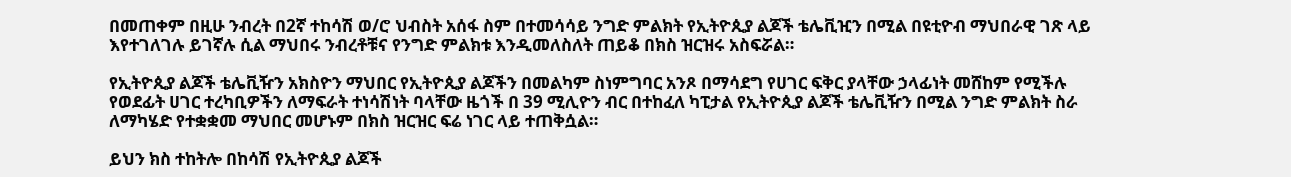በመጠቀም በዚሁ ንብረት በ2ኛ ተከሳሽ ወ/ሮ ህብስት አሰፋ ስም በተመሳሳይ ንግድ ምልክት የኢትዮጲያ ልጆች ቴሌቪዢን በሚል በዩቲዮብ ማህበራዊ ገጽ ላይ እየተገለገሉ ይገኛሉ ሲል ማህበሩ ንብረቶቹና የንግድ ምልክቱ እንዲመለስለት ጠይቆ በክስ ዝርዝሩ አስፍሯል።

የኢትዮጲያ ልጆች ቴሌቪዥን አክስዮን ማህበር የኢትዮጲያ ልጆችን በመልካም ስነምግባር አንጾ በማሳደግ የሀገር ፍቅር ያላቸው ኃላፊነት መሸከም የሚችሉ የወደፊት ሀገር ተረካቢዎችን ለማፍራት ተነሳሽነት ባላቸው ዜጎች በ 39 ሚሊዮን ብር በተከፈለ ካፒታል የኢትዮጲያ ልጆች ቴሌቪዥን በሚል ንግድ ምልክት ስራ ለማካሄድ የተቋቋመ ማህበር መሆኑም በክስ ዝርዝር ፍሬ ነገር ላይ ተጠቅሷል።

ይህን ክስ ተከትሎ በከሳሽ የኢትዮጲያ ልጆች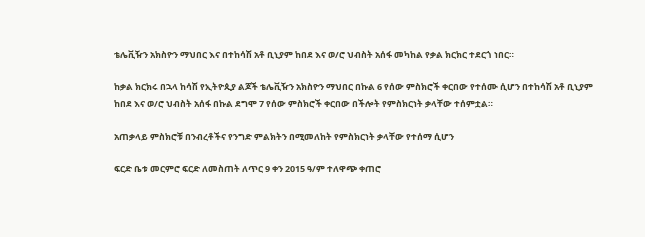ቴሌቪዥን አክስዮን ማህበር እና በተከሳሽ አቶ ቢኒያም ከበደ እና ወ/ሮ ህብስት አሰፋ መካከል የቃል ክርክር ተደርጎ ነበር።

ከቃል ክርክሩ በኋላ ከሳሽ የኢትዮጲያ ልጆች ቴሌቪዥን አክስዮን ማህበር በኩል 6 የሰው ምስክሮች ቀርበው የተሰሙ ሲሆን በተከሳሽ አቶ ቢኒያም ከበደ እና ወ/ሮ ህብስት አሰፋ በኩል ደግሞ 7 የሰው ምስክሮች ቀርበው በችሎት የምስክርነት ቃላቸው ተሰምቷል።

አጠቃላይ ምስክሮቹ በንብረቶችና የንግድ ምልክትን በሚመለከት የምስክርነት ቃላቸው የተሰማ ሲሆን

ፍርድ ቤቱ መርምሮ ፍርድ ለመስጠት ለጥር 9 ቀን 2015 ዓ/ም ተለዋጭ ቀጠሮ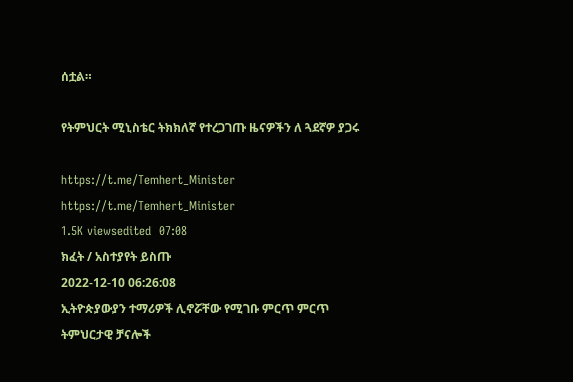ሰቷል።

የትምህርት ሚኒስቴር ትክክለኛ የተረጋገጡ ዜናዎችን ለ ጓደኛዎ ያጋሩ

https://t.me/Temhert_Minister
https://t.me/Temhert_Minister
1.5K viewsedited  07:08
ክፈት / አስተያየት ይስጡ
2022-12-10 06:26:08
ኢትዮጵያውያን ተማሪዎች ሊኖሯቸው የሚገቡ ምርጥ ምርጥ ትምህርታዊ ቻናሎች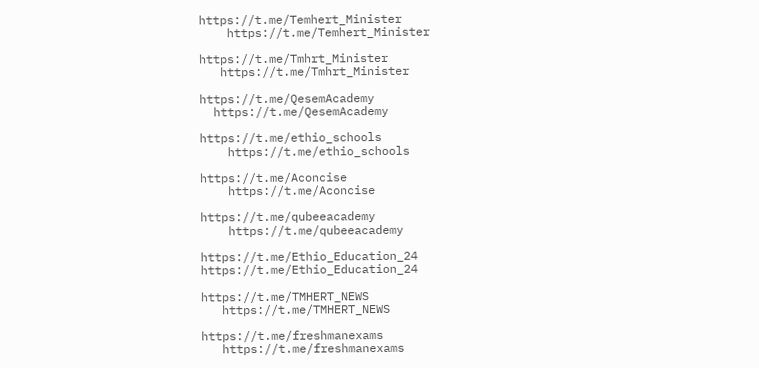https://t.me/Temhert_Minister
    https://t.me/Temhert_Minister

https://t.me/Tmhrt_Minister
   https://t.me/Tmhrt_Minister

https://t.me/QesemAcademy
  https://t.me/QesemAcademy

https://t.me/ethio_schools
    https://t.me/ethio_schools

https://t.me/Aconcise
    https://t.me/Aconcise

https://t.me/qubeeacademy
    https://t.me/qubeeacademy

https://t.me/Ethio_Education_24
https://t.me/Ethio_Education_24

https://t.me/TMHERT_NEWS
   https://t.me/TMHERT_NEWS

https://t.me/freshmanexams
   https://t.me/freshmanexams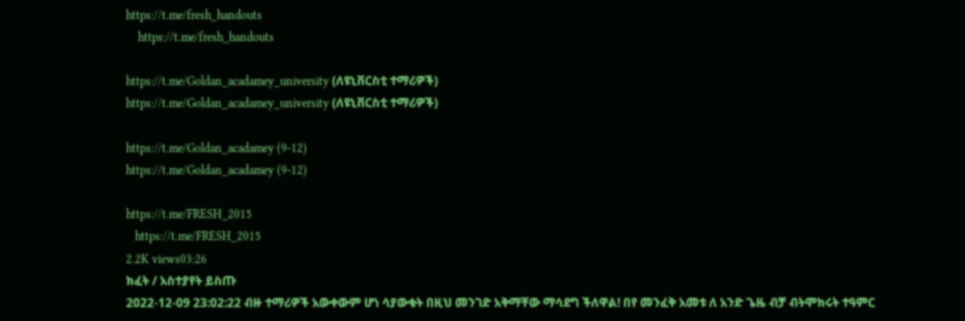https://t.me/fresh_handouts
    https://t.me/fresh_handouts

https://t.me/Goldan_acadamey_university (ለዩኒቨርስቲ ተማሪዎች)
https://t.me/Goldan_acadamey_university (ለዩኒቨርስቲ ተማሪዎች)

https://t.me/Goldan_acadamey (9-12)
https://t.me/Goldan_acadamey (9-12)

https://t.me/FRESH_2015
   https://t.me/FRESH_2015
2.2K views03:26
ክፈት / አስተያየት ይስጡ
2022-12-09 23:02:22 ብዙ ተማሪዎች አውቀውም ሆነ ሳያውቁት በዚህ መንገድ አቅማቸው ማሳደግ ችለዋል! በየ መንፈቅ አመቱ ለ አንድ ጌዜ ብቻ ብትሞክሩት ተዓምር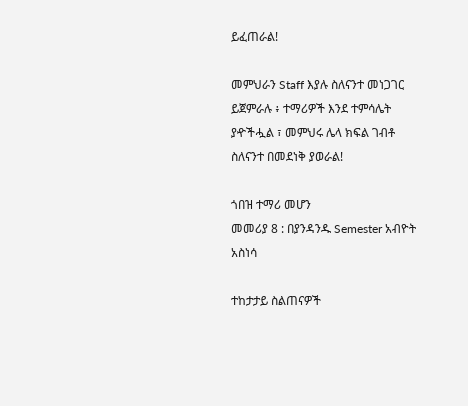ይፈጠራል!

መምህራን Staff እያሉ ስለናንተ መነጋገር ይጀምራሉ ፥ ተማሪዎች እንደ ተምሳሌት ያዯችሗል ፣ መምህሩ ሌላ ክፍል ገብቶ ስለናንተ በመደነቅ ያወራል!

ጎበዝ ተማሪ መሆን
መመሪያ 8 : በያንዳንዱ Semester አብዮት አስነሳ

ተከታታይ ስልጠናዎች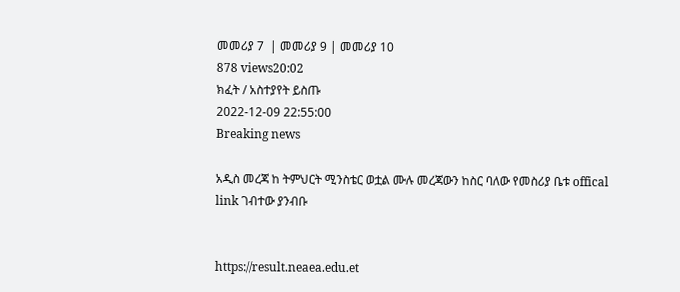መመሪያ 7  | መመሪያ 9 | መመሪያ 10
878 views20:02
ክፈት / አስተያየት ይስጡ
2022-12-09 22:55:00
Breaking news

አዲስ መረጃ ከ ትምህርት ሚንስቴር ወቷል ሙሉ መረጃውን ከስር ባለው የመስሪያ ቤቱ offical link ገብተው ያንብቡ


https://result.neaea.edu.et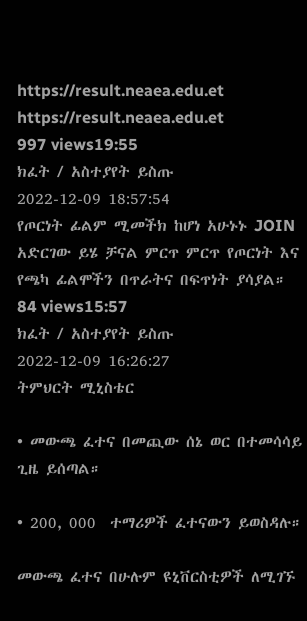https://result.neaea.edu.et
https://result.neaea.edu.et
997 views19:55
ክፈት / አስተያየት ይስጡ
2022-12-09 18:57:54
የጦርነት ፊልም ሚመችክ ከሆነ አሁኑኑ JOIN አድርገው ይሄ ቻናል ምርጥ ምርጥ የጦርነት እና የጫካ ፊልሞችን በጥራትና በፍጥነት ያሳያል።
84 views15:57
ክፈት / አስተያየት ይስጡ
2022-12-09 16:26:27
ትምህርት ሚኒስቴር

• መውጫ ፈተና በመጪው ሰኔ ወር በተመሳሳይ ጊዜ ይሰጣል።

• 200, 000  ተማሪዎች ፈተናውን ይወስዳሉ።

መውጫ ፈተና በሁሉም ዩኒቨርስቲዎች ለሚገኙ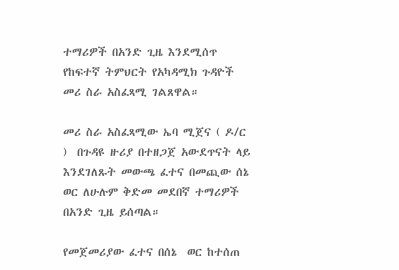ተማሪዎች በአንድ ጊዜ እንደሚሰጥ የከፍተኛ ትምህርት የአካዳሚክ ጉዳዮች መሪ ስራ አስፈጻሚ ገልጸዋል።

መሪ ስራ አስፈጻሚው ኤባ ሚጀና ( ዶ/ር )  በጉዳዩ ዙሪያ በተዘጋጀ አውደጥናት ላይ  እንደገለጹት መውጫ ፈተና በመጪው ሰኔ  ወር ለሁሉም ቅድመ መደበኛ ተማሪዎች  በአንድ ጊዜ ይሰጣል።

የመጀመሪያው ፈተና በሰኔ  ወር ከተሰጠ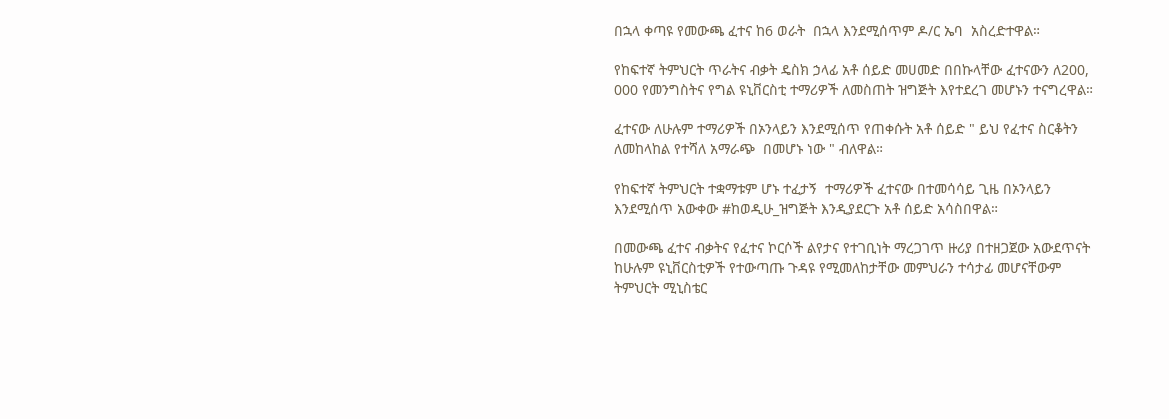በኋላ ቀጣዩ የመውጫ ፈተና ከ6 ወራት  በኋላ እንደሚሰጥም ዶ/ር ኤባ  አስረድተዋል።

የከፍተኛ ትምህርት ጥራትና ብቃት ዴስክ ኃላፊ አቶ ሰይድ መሀመድ በበኩላቸው ፈተናውን ለ200, 000 የመንግስትና የግል ዩኒቨርስቲ ተማሪዎች ለመስጠት ዝግጅት እየተደረገ መሆኑን ተናግረዋል።

ፈተናው ለሁሉም ተማሪዎች በኦንላይን እንደሚሰጥ የጠቀሱት አቶ ሰይድ " ይህ የፈተና ስርቆትን ለመከላከል የተሻለ አማራጭ  በመሆኑ ነው " ብለዋል።

የከፍተኛ ትምህርት ተቋማቱም ሆኑ ተፈታኝ  ተማሪዎች ፈተናው በተመሳሳይ ጊዜ በኦንላይን እንደሚሰጥ አውቀው #ከወዲሁ_ዝግጅት እንዲያደርጉ አቶ ሰይድ አሳስበዋል።

በመውጫ ፈተና ብቃትና የፈተና ኮርሶች ልየታና የተገቢነት ማረጋገጥ ዙሪያ በተዘጋጀው አውደጥናት ከሁሉም ዩኒቨርስቲዎች የተውጣጡ ጉዳዩ የሚመለከታቸው መምህራን ተሳታፊ መሆናቸውም ትምህርት ሚኒስቴር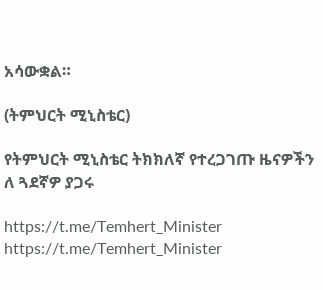አሳውቋል።

(ትምህርት ሚኒስቴር)

የትምህርት ሚኒስቴር ትክክለኛ የተረጋገጡ ዜናዎችን ለ ጓደኛዎ ያጋሩ

https://t.me/Temhert_Minister
https://t.me/Temhert_Minister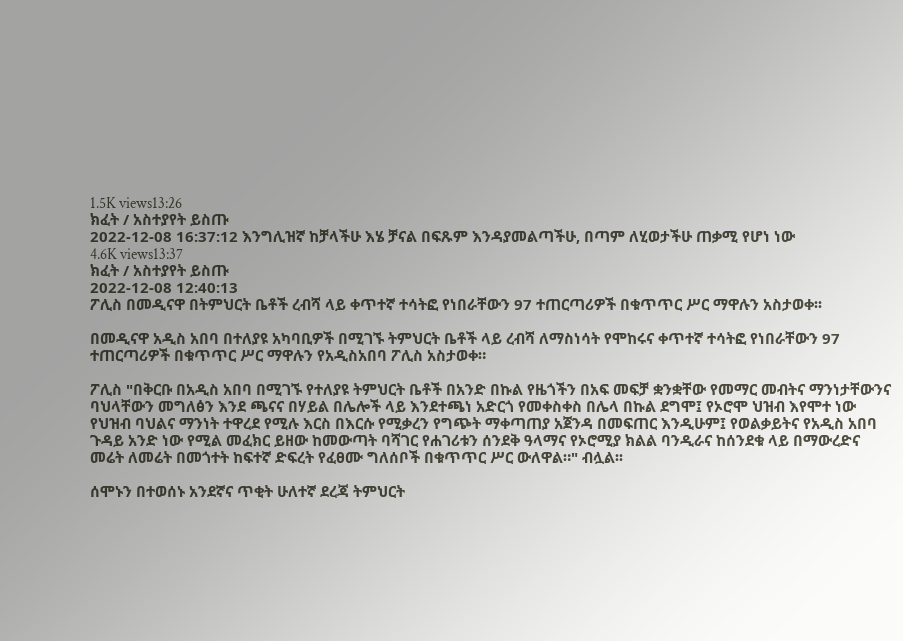1.5K views13:26
ክፈት / አስተያየት ይስጡ
2022-12-08 16:37:12 እንግሊዝኛ ከቻላችሁ እሄ ቻናል በፍጹም እንዳያመልጣችሁ, በጣም ለሂወታችሁ ጠቃሚ የሆነ ነው
4.6K views13:37
ክፈት / አስተያየት ይስጡ
2022-12-08 12:40:13
ፖሊስ በመዲናዋ በትምህርት ቤቶች ረብሻ ላይ ቀጥተኛ ተሳትፎ የነበራቸውን 97 ተጠርጣሪዎች በቁጥጥር ሥር ማዋሉን አስታወቀ፡፡

በመዲናዋ አዲስ አበባ በተለያዩ አካባቢዎች በሚገኙ ትምህርት ቤቶች ላይ ረብሻ ለማስነሳት የሞከሩና ቀጥተኛ ተሳትፎ የነበራቸውን 97 ተጠርጣሪዎች በቁጥጥር ሥር ማዋሉን የአዲስአበባ ፖሊስ አስታወቀ።

ፖሊስ "በቅርቡ በአዲስ አበባ በሚገኙ የተለያዩ ትምህርት ቤቶች በአንድ በኩል የዜጎችን በአፍ መፍቻ ቋንቋቸው የመማር መብትና ማንነታቸውንና ባህላቸውን መግለፅን እንደ ጫናና በሃይል በሌሎች ላይ እንደተጫነ አድርጎ የመቀስቀስ በሌላ በኩል ደግሞ፤ የኦሮሞ ህዝብ እየሞተ ነው የህዝብ ባህልና ማንነት ተዋረደ የሚሉ እርስ በእርሱ የሚቃረን የግጭት ማቀጣጠያ አጀንዳ በመፍጠር እንዲሁም፤ የወልቃይትና የአዲስ አበባ ጉዳይ አንድ ነው የሚል መፈክር ይዘው ከመውጣት ባሻገር የሐገሪቱን ሰንደቅ ዓላማና የኦሮሚያ ክልል ባንዲራና ከሰንደቁ ላይ በማውረድና መሬት ለመሬት በመጎተት ከፍተኛ ድፍረት የፈፀሙ ግለሰቦች በቁጥጥር ሥር ውለዋል።" ብሏል፡፡

ሰሞኑን በተወሰኑ አንደኛና ጥቂት ሁለተኛ ደረጃ ትምህርት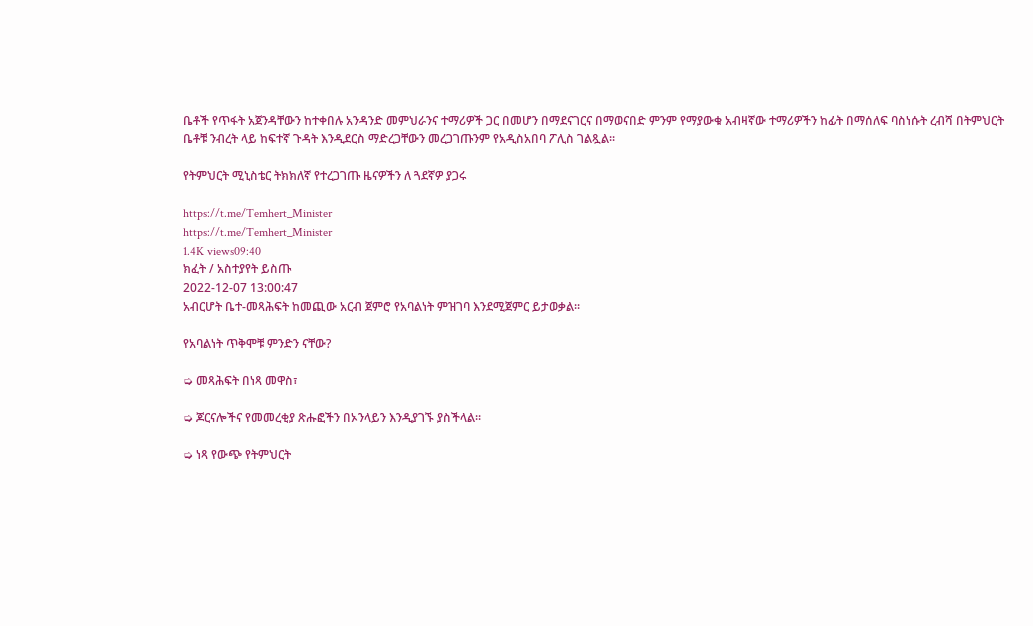ቤቶች የጥፋት አጀንዳቸውን ከተቀበሉ አንዳንድ መምህራንና ተማሪዎች ጋር በመሆን በማደናገርና በማወናበድ ምንም የማያውቁ አብዛኛው ተማሪዎችን ከፊት በማሰለፍ ባስነሱት ረብሻ በትምህርት ቤቶቹ ንብረት ላይ ከፍተኛ ጉዳት እንዲደርስ ማድረጋቸውን መረጋገጡንም የአዲስአበባ ፖሊስ ገልጿል፡፡

የትምህርት ሚኒስቴር ትክክለኛ የተረጋገጡ ዜናዎችን ለ ጓደኛዎ ያጋሩ

https://t.me/Temhert_Minister
https://t.me/Temhert_Minister
1.4K views09:40
ክፈት / አስተያየት ይስጡ
2022-12-07 13:00:47
አብርሆት ቤተ-መጻሕፍት ከመጪው አርብ ጀምሮ የአባልነት ምዝገባ እንደሚጀምር ይታወቃል፡፡

የአባልነት ጥቅሞቹ ምንድን ናቸው?

➭ መጻሕፍት በነጻ መዋስ፣

➭ ጆርናሎችና የመመረቂያ ጽሑፎችን በኦንላይን እንዲያገኙ ያስችላል።

➭ ነጻ የውጭ የትምህርት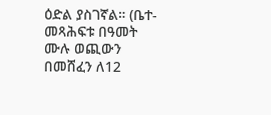ዕድል ያስገኛል። (ቤተ-መጻሕፍቱ በዓመት ሙሉ ወጪውን በመሸፈን ለ12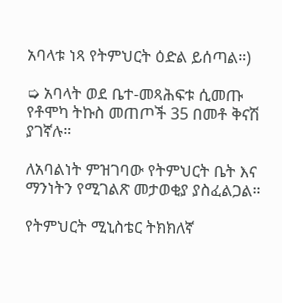አባላቱ ነጻ የትምህርት ዕድል ይሰጣል።)

➭ አባላት ወደ ቤተ-መጻሕፍቱ ሲመጡ የቶሞካ ትኩስ መጠጦች 35 በመቶ ቅናሽ ያገኛሉ።

ለአባልነት ምዝገባው የትምህርት ቤት እና ማንነትን የሚገልጽ መታወቂያ ያስፈልጋል።

የትምህርት ሚኒስቴር ትክክለኛ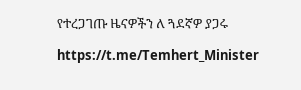የተረጋገጡ ዜናዎችን ለ ጓደኛዎ ያጋሩ

https://t.me/Temhert_Minister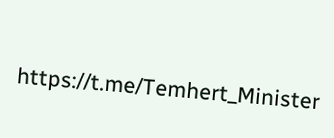https://t.me/Temhert_Minister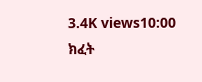3.4K views10:00
ክፈት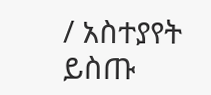/ አስተያየት ይስጡ